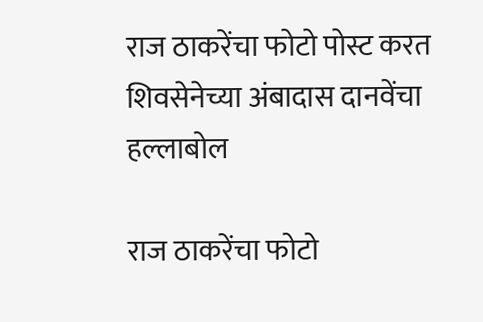राज ठाकरेंचा फोटो पोस्ट करत शिवसेनेच्या अंबादास दानवेंचा हल्लाबोल

राज ठाकरेंचा फोटो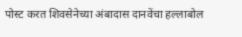पोस्ट करत शिवसेनेच्या अंबादास दानवेंचा हल्लाबोल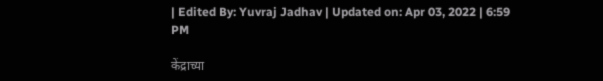| Edited By: Yuvraj Jadhav | Updated on: Apr 03, 2022 | 6:59 PM

केंद्राच्या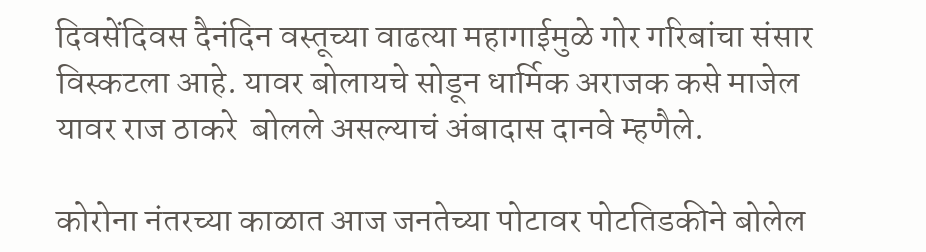दिवसेंदिवस दैनंदिन वस्तूच्या वाढत्या महागाईमुळे गोर गरिबांचा संसार विस्कटला आहे. यावर बोलायचे सोडून धार्मिक अराजक कसे माजेल यावर राज ठाकरे  बोलले असल्याचं अंबादास दानवे म्हणैले.

कोरोना नंतरच्या काळात आज जनतेच्या पोटावर पोटतिडकीने बोलेल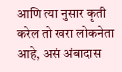आणि त्या नुसार कृती करेल तो खरा लोकनेता आहे, असं अंबादास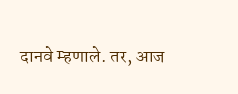दानवे म्हणाले. तर, आज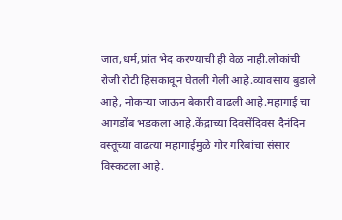जात,धर्म,प्रांत भेद करण्याची ही वेळ नाही.लोकांची रोजी रोटी हिसकावून घेतली गेली आहे.व्यावसाय बुडाले आहे, नोकऱ्या जाऊन बेकारी वाढली आहे.महागाई चा आगडोंब भडकला आहे.केंद्राच्या दिवसेंदिवस दैनंदिन वस्तूच्या वाढत्या महागाईमुळे गोर गरिबांचा संसार विस्कटला आहे.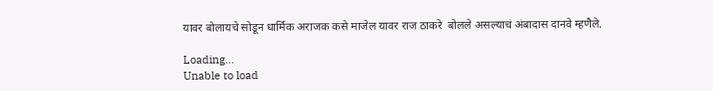यावर बोलायचे सोडून धार्मिक अराजक कसे माजेल यावर राज ठाकरे  बोलले असल्याचं अंबादास दानवे म्हणैले.

Loading...
Unable to load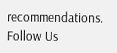recommendations.
Follow Us